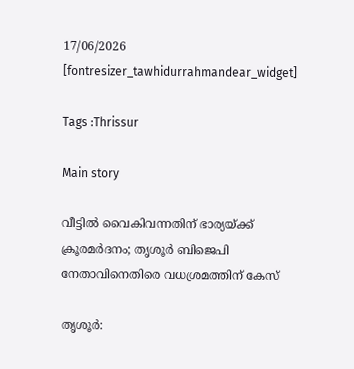17/06/2026
[fontresizer_tawhidurrahmandear_widget]

Tags :Thrissur

Main story

വീട്ടിൽ വൈകിവന്നതിന് ഭാര്യയ്ക്ക് ക്രൂരമർദനം; തൃശൂർ ബിജെപി നേതാവിനെതിരെ വധശ്രമത്തിന് കേസ്

തൃശൂർ: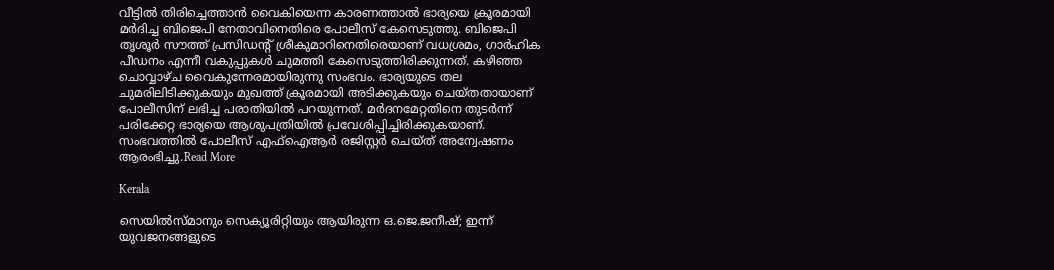വീട്ടിൽ തിരിച്ചെത്താൻ വൈകിയെന്ന കാരണത്താൽ ഭാര്യയെ ക്രൂരമായി മർദിച്ച ബിജെപി നേതാവിനെതിരെ പോലീസ് കേസെടുത്തു. ബിജെപി തൃശൂർ സൗത്ത് പ്രസിഡന്റ് ശ്രീകുമാറിനെതിരെയാണ് വധശ്രമം, ഗാർഹിക പീഡനം എന്നീ വകുപ്പുകൾ ചുമത്തി കേസെടുത്തിരിക്കുന്നത്. കഴിഞ്ഞ ചൊവ്വാഴ്ച വൈകുന്നേരമായിരുന്നു സംഭവം. ഭാര്യയുടെ തല ചുമരിലിടിക്കുകയും മുഖത്ത് ക്രൂരമായി അടിക്കുകയും ചെയ്തതായാണ് പോലീസിന് ലഭിച്ച പരാതിയിൽ പറയുന്നത്. മർദനമേറ്റതിനെ തുടർന്ന് പരിക്കേറ്റ ഭാര്യയെ ആശുപത്രിയിൽ പ്രവേശിപ്പിച്ചിരിക്കുകയാണ്. സംഭവത്തിൽ പോലീസ് എഫ്ഐആർ രജിസ്റ്റർ ചെയ്ത് അന്വേഷണം ആരംഭിച്ചു.Read More

Kerala

സെയിൽസ്മാനും സെക്യൂരിറ്റിയും ആയിരുന്ന ഒ.ജെ.ജനീഷ്; ഇന്ന് യുവജനങ്ങളുടെ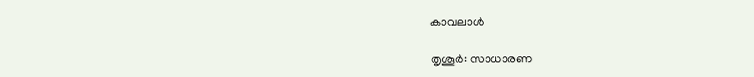കാവലാൾ

തൃശൂർ: സാധാരണ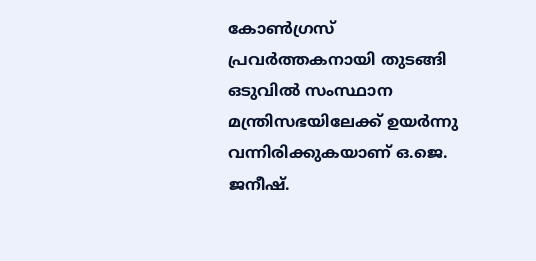കോൺഗ്രസ് പ്രവർത്തകനായി തുടങ്ങി ഒടുവിൽ സംസ്ഥാന മന്ത്രിസഭയിലേക്ക് ഉയർന്നു വന്നിരിക്കുകയാണ് ഒ.ജെ. ജനീഷ്.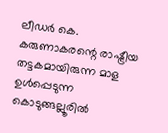ലീഡർ കെ. കരുണാകരന്റെ രാഷ്ട്രീയ തട്ടകമായിരുന്ന മാള ഉൾപ്പെടുന്ന കൊടുങ്ങല്ലൂരിൽ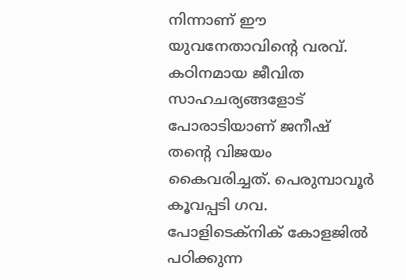നിന്നാണ് ഈ യുവനേതാവിന്റെ വരവ്. കഠിനമായ ജീവിത സാഹചര്യങ്ങളോട് പോരാടിയാണ് ജനീഷ് തന്റെ വിജയം കൈവരിച്ചത്. പെരുമ്പാവൂർ കൂവപ്പടി ഗവ. പോളിടെക്‌നിക് കോളജിൽ പഠിക്കുന്ന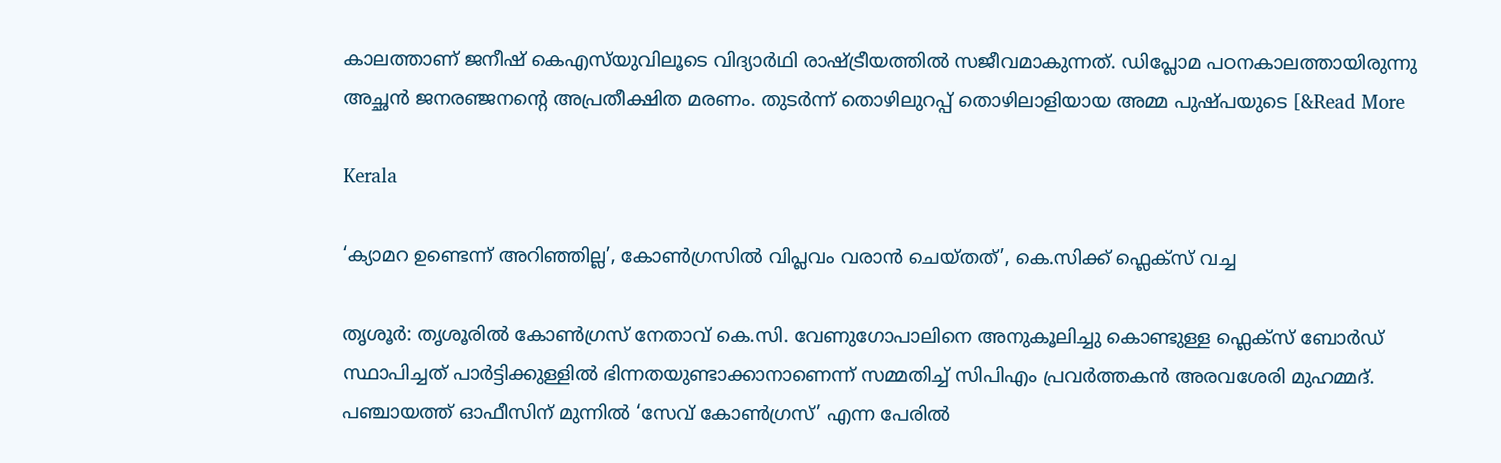കാലത്താണ് ജനീഷ് കെഎസ്‌യുവിലൂടെ വിദ്യാർഥി രാഷ്ട്രീയത്തിൽ സജീവമാകുന്നത്. ഡിപ്ലോമ പഠനകാലത്തായിരുന്നു അച്ഛൻ ജനരഞ്ജനന്റെ അപ്രതീക്ഷിത മരണം. തുടർന്ന് തൊഴിലുറപ്പ് തൊഴിലാളിയായ അമ്മ പുഷ്പയുടെ [&Read More

Kerala

‘ക്യാമറ ഉണ്ടെന്ന് അറിഞ്ഞില്ല’, കോണ്‍ഗ്രസില്‍ വിപ്ലവം വരാന്‍ ചെയ്തത്’, കെ.സിക്ക് ഫ്ലെക്സ് വച്ച

തൃശൂർ: തൃശൂരിൽ കോൺഗ്രസ് നേതാവ് കെ.സി. വേണുഗോപാലിനെ അനുകൂലിച്ചു കൊണ്ടുള്ള ഫ്ലെക്സ് ബോർഡ് സ്ഥാപിച്ചത് പാർട്ടിക്കുള്ളിൽ ഭിന്നതയുണ്ടാക്കാനാണെന്ന് സമ്മതിച്ച് സിപിഎം പ്രവർത്തകൻ അരവശേരി മുഹമ്മദ്. പഞ്ചായത്ത് ഓഫീസിന് മുന്നിൽ ‘സേവ് കോൺഗ്രസ്’ എന്ന പേരിൽ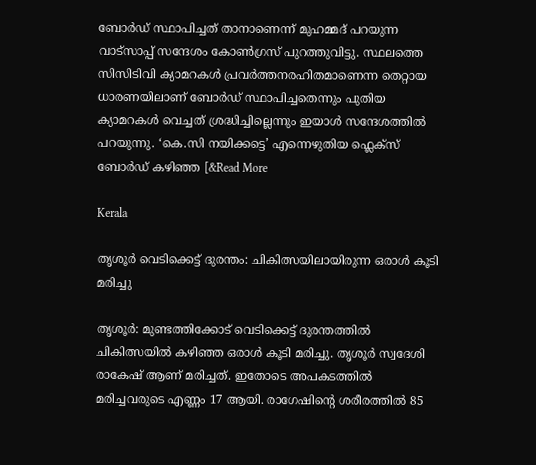ബോർഡ് സ്ഥാപിച്ചത് താനാണെന്ന് മുഹമ്മദ് പറയുന്ന വാട്‌സാപ്പ് സന്ദേശം കോൺഗ്രസ് പുറത്തുവിട്ടു. സ്ഥലത്തെ സിസിടിവി ക്യാമറകൾ പ്രവർത്തനരഹിതമാണെന്ന തെറ്റായ ധാരണയിലാണ് ബോർഡ് സ്ഥാപിച്ചതെന്നും പുതിയ ക്യാമറകൾ വെച്ചത് ശ്രദ്ധിച്ചില്ലെന്നും ഇയാൾ സന്ദേശത്തിൽ പറയുന്നു. ‘കെ.സി നയിക്കട്ടെ’ എന്നെഴുതിയ ഫ്ലെക്സ് ബോർഡ് കഴിഞ്ഞ [&Read More

Kerala

തൃശൂർ വെടിക്കെട്ട് ദുരന്തം: ചികിത്സയിലായിരുന്ന ഒരാൾ കൂടി മരിച്ചു

തൃശൂര്‍: മുണ്ടത്തിക്കോട് വെടിക്കെട്ട് ദുരന്തത്തില്‍ ചികിത്സയില്‍ കഴിഞ്ഞ ഒരാള്‍ കൂടി മരിച്ചു. തൃശൂര്‍ സ്വദേശി രാകേഷ് ആണ് മരിച്ചത്. ഇതോടെ അപകടത്തില്‍ മരിച്ചവരുടെ എണ്ണം 17 ആയി. രാഗേഷിന്റെ ശരീരത്തിൽ 85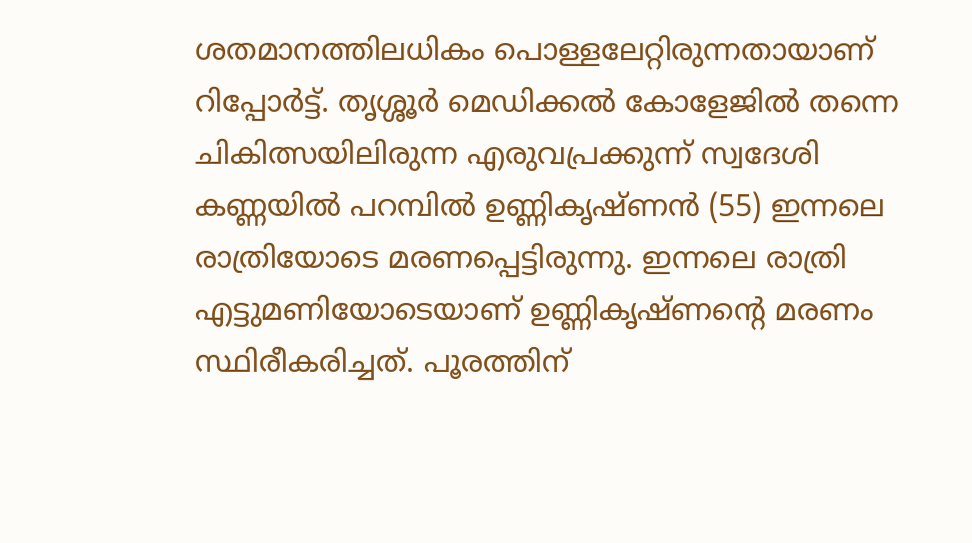ശതമാനത്തിലധികം പൊള്ളലേറ്റിരുന്നതായാണ് റിപ്പോർട്ട്. തൃശ്ശൂർ മെഡിക്കൽ കോളേജിൽ തന്നെ ചികിത്സയിലിരുന്ന എരുവപ്രക്കുന്ന് സ്വദേശി കണ്ണയിൽ പറമ്പിൽ ഉണ്ണികൃഷ്ണൻ (55) ഇന്നലെ രാത്രിയോടെ മരണപ്പെട്ടിരുന്നു. ഇന്നലെ രാത്രി എട്ടുമണിയോടെയാണ് ഉണ്ണികൃഷ്ണന്റെ മരണം സ്ഥിരീകരിച്ചത്. പൂരത്തിന്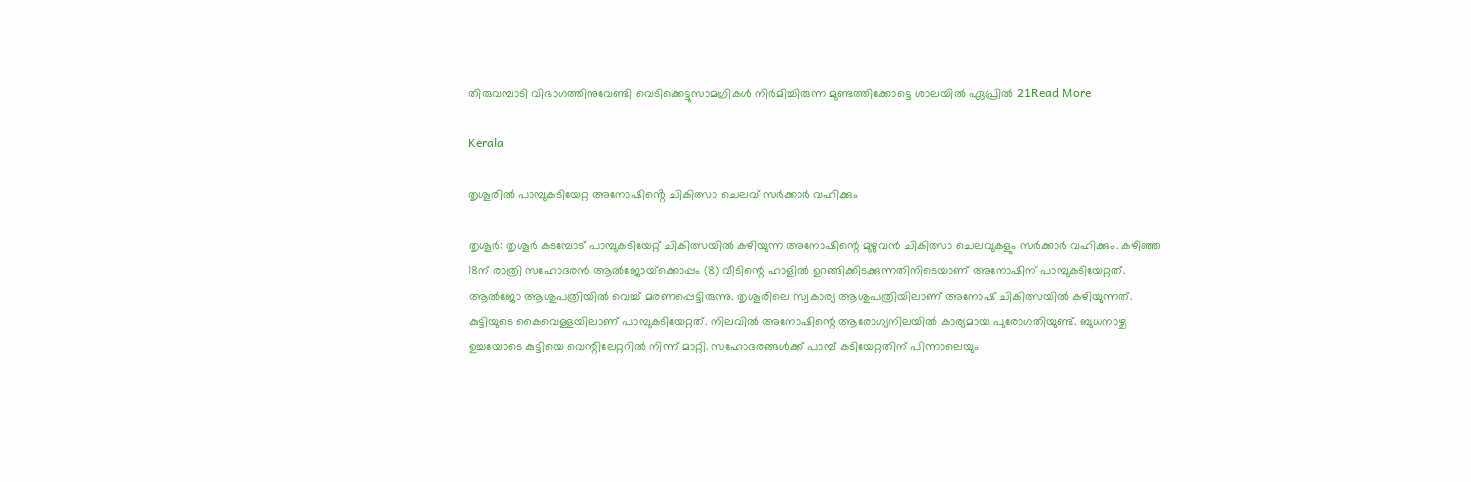തിരുവമ്പാടി വിഭാഗത്തിനുവേണ്ടി വെടിക്കെട്ടുസാമഗ്രികൾ നിർമിച്ചിരുന്ന മുണ്ടത്തിക്കോട്ടെ ശാലയിൽ ഏപ്രിൽ 21Read More

Kerala

തൃശൂരിൽ പാമ്പുകടിയേറ്റ അനോഷിൻ്റെ ചികിത്സാ ചെലവ് സർക്കാർ വഹിക്കും

തൃശൂർ: തൃശൂർ കടമ്പോട് പാമ്പുകടിയേറ്റ് ചികിത്സയിൽ കഴിയുന്ന അനോഷിന്റെ മുഴുവൻ ചികിത്സാ ചെലവുകളും സർക്കാർ വഹിക്കും. കഴിഞ്ഞ 18ന് രാത്രി സഹോദരൻ ആൽജോയ്‌ക്കൊപ്പം (8) വീടിന്റെ ഹാളിൽ ഉറങ്ങിക്കിടക്കുന്നതിനിടെയാണ് അനോഷിന് പാമ്പുകടിയേറ്റത്. ആൽജോ ആശുപത്രിയിൽ വെച്ച് മരണപ്പെട്ടിരുന്നു. തൃശൂരിലെ സ്വകാര്യ ആശുപത്രിയിലാണ് അനോഷ് ചികിത്സയിൽ കഴിയുന്നത്. കുട്ടിയുടെ കൈവെള്ളയിലാണ് പാമ്പുകടിയേറ്റത്. നിലവിൽ അനോഷിന്റെ ആരോഗ്യനിലയിൽ കാര്യമായ പുരോഗതിയുണ്ട്. ബുധനാഴ്ച ഉച്ചയോടെ കുട്ടിയെ വെന്റിലേറ്ററിൽ നിന്ന് മാറ്റി. സഹോദരങ്ങൾക്ക് പാമ്പ് കടിയേറ്റതിന് പിന്നാലെയും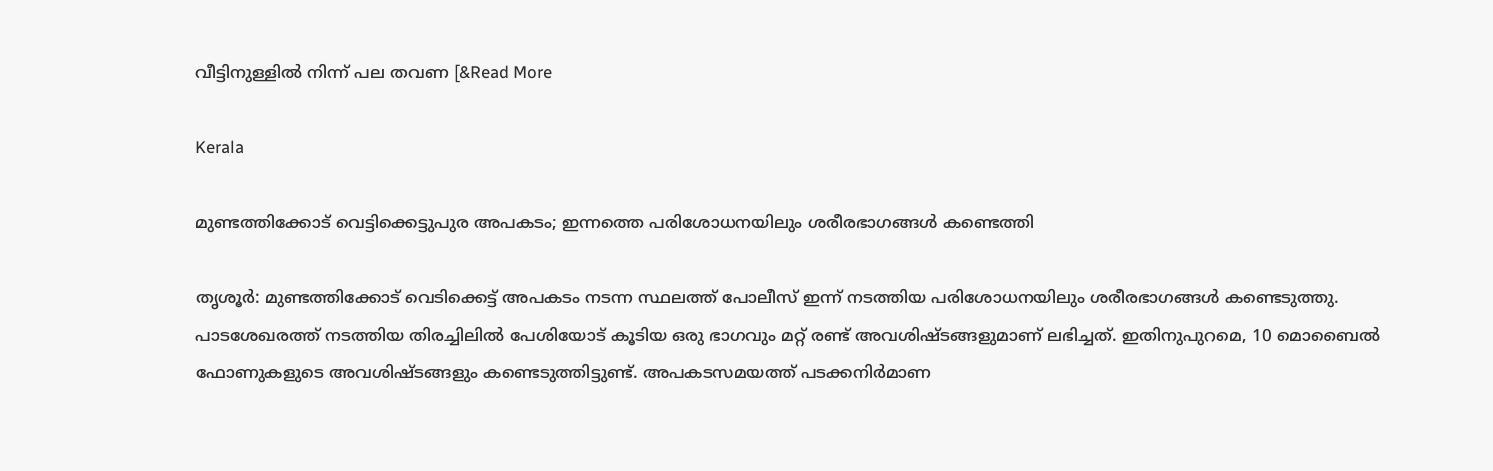വീട്ടിനുള്ളിൽ നിന്ന് പല തവണ [&Read More

Kerala

മുണ്ടത്തിക്കോട് വെട്ടിക്കെട്ടുപുര അപകടം; ഇന്നത്തെ പരിശോധനയിലും ശരീരഭാഗങ്ങൾ കണ്ടെത്തി

തൃശൂർ: മുണ്ടത്തിക്കോട് വെടിക്കെട്ട് അപകടം നടന്ന സ്ഥലത്ത് പോലീസ് ഇന്ന് നടത്തിയ പരിശോധനയിലും ശരീരഭാഗങ്ങൾ കണ്ടെടുത്തു. പാടശേഖരത്ത് നടത്തിയ തിരച്ചിലിൽ പേശിയോട് കൂടിയ ഒരു ഭാഗവും മറ്റ് രണ്ട് അവശിഷ്ടങ്ങളുമാണ് ലഭിച്ചത്. ഇതിനുപുറമെ, 10 മൊബൈൽ ഫോണുകളുടെ അവശിഷ്ടങ്ങളും കണ്ടെടുത്തിട്ടുണ്ട്. അപകടസമയത്ത് പടക്കനിർമാണ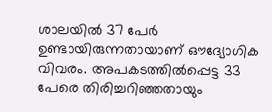ശാലയിൽ 37 പേർ ഉണ്ടായിരുന്നതായാണ് ഔദ്യോഗിക വിവരം. അപകടത്തിൽപ്പെട്ട 33 പേരെ തിരിച്ചറിഞ്ഞതായും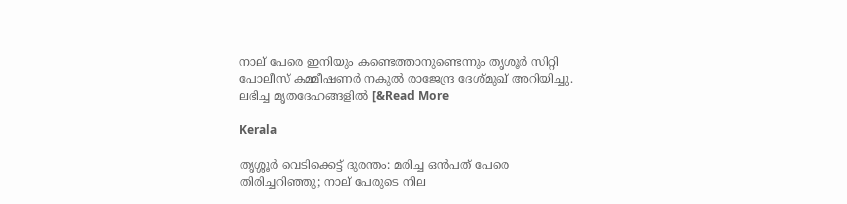നാല് പേരെ ഇനിയും കണ്ടെത്താനുണ്ടെന്നും തൃശൂർ സിറ്റി പോലീസ് കമ്മീഷണർ നകുൽ രാജേന്ദ്ര ദേശ്‌മുഖ് അറിയിച്ചു. ലഭിച്ച മൃതദേഹങ്ങളിൽ [&Read More

Kerala

തൃശ്ശൂര്‍ വെടിക്കെട്ട് ദുരന്തം: മരിച്ച ഒന്‍പത് പേരെ തിരിച്ചറിഞ്ഞു; നാല് പേരുടെ നില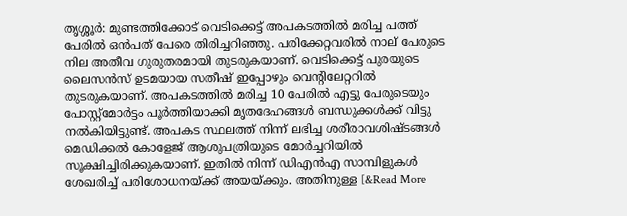തൃശ്ശൂര്‍: മുണ്ടത്തിക്കോട് വെടിക്കെട്ട് അപകടത്തില്‍ മരിച്ച പത്ത് പേരില്‍ ഒന്‍പത് പേരെ തിരിച്ചറിഞ്ഞു. പരിക്കേറ്റവരില്‍ നാല് പേരുടെ നില അതീവ ഗുരുതരമായി തുടരുകയാണ്. വെടിക്കെട്ട് പുരയുടെ ലൈസന്‍സ് ഉടമയായ സതീഷ് ഇപ്പോഴും വെന്റിലേറ്ററില്‍ തുടരുകയാണ്. അപകടത്തില്‍ മരിച്ച 10 പേരില്‍ എട്ടു പേരുടെയും പോസ്റ്റ്‌മോര്‍ട്ടം പൂര്‍ത്തിയാക്കി മൃതദേഹങ്ങള്‍ ബന്ധുക്കള്‍ക്ക് വിട്ടു നല്‍കിയിട്ടുണ്ട്. അപകട സ്ഥലത്ത് നിന്ന് ലഭിച്ച ശരീരാവശിഷ്ടങ്ങള്‍ മെഡിക്കല്‍ കോളേജ് ആശുപത്രിയുടെ മോര്‍ച്ചറിയില്‍ സൂക്ഷിച്ചിരിക്കുകയാണ്. ഇതില്‍ നിന്ന് ഡിഎന്‍എ സാമ്പിളുകള്‍ ശേഖരിച്ച് പരിശോധനയ്ക്ക് അയയ്ക്കും. അതിനുള്ള [&Read More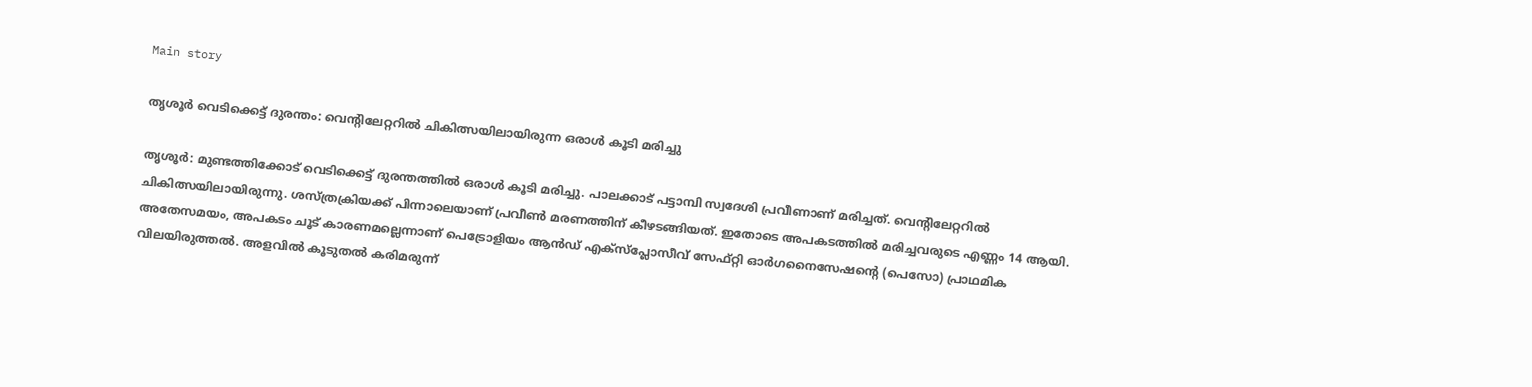Main story

തൃശൂര്‍ വെടിക്കെട്ട് ദുരന്തം: വെന്റിലേറ്ററില്‍ ചികിത്സയിലായിരുന്ന ഒരാള്‍ കൂടി മരിച്ചു

തൃശൂര്‍: മുണ്ടത്തിക്കോട് വെടിക്കെട്ട് ദുരന്തത്തില്‍ ഒരാള്‍ കൂടി മരിച്ചു. പാലക്കാട് പട്ടാമ്പി സ്വദേശി പ്രവീണാണ് മരിച്ചത്. വെന്റിലേറ്ററില്‍ ചികിത്സയിലായിരുന്നു. ശസ്ത്രക്രിയക്ക് പിന്നാലെയാണ് പ്രവീണ്‍ മരണത്തിന് കീഴടങ്ങിയത്. ഇതോടെ അപകടത്തില്‍ മരിച്ചവരുടെ എണ്ണം 14 ആയി. അതേസമയം, അപകടം ചൂട് കാരണമല്ലെന്നാണ് പെട്രോളിയം ആൻഡ് എക്‌സ്‌പ്ലോസീവ് സേഫ്റ്റി ഓർഗനൈസേഷൻ്റെ (പെസോ) പ്രാഥമിക വിലയിരുത്തൽ. അളവിൽ കൂടുതൽ കരിമരുന്ന്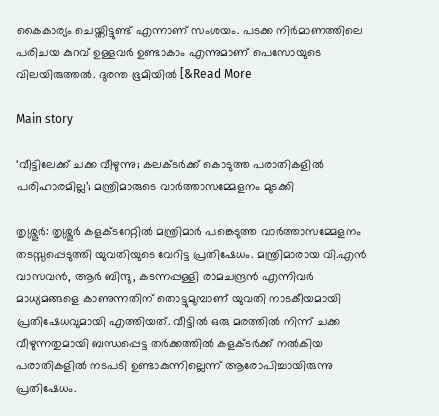കൈകാര്യം ചെയ്തിട്ടുണ്ട് എന്നാണ് സംശയം. പടക്ക നിർമാണത്തിലെ പരിചയ കുറവ് ഉള്ളവർ ഉണ്ടാകാം എന്നുമാണ് പെസോയുടെ വിലയിരുത്തൽ. ദുരന്ത ഭൂമിയിൽ [&Read More

Main story

‘വീട്ടിലേക്ക് ചക്ക വീഴുന്നു; കലക്ടർക്ക് കൊടുത്ത പരാതികളിൽ പരിഹാരമില്ല’; മന്ത്രിമാരുടെ വാർത്താസമ്മേളനം മുടക്കി

തൃശ്ശൂർ: തൃശ്ശൂർ കളക്‌ടറേറ്റിൽ മന്ത്രിമാർ പങ്കെടുത്ത വാർത്താസമ്മേളനം തടസ്സപ്പെടുത്തി യുവതിയുടെ വേറിട്ട പ്രതിഷേധം. മന്ത്രിമാരായ വി.എൻ വാസവൻ, ആർ ബിന്ദു, കടന്നപ്പള്ളി രാമചന്ദ്രൻ എന്നിവർ മാധ്യമങ്ങളെ കാണുന്നതിന് തൊട്ടുമുമ്പാണ് യുവതി നാടകീയമായി പ്രതിഷേധവുമായി എത്തിയത്. വീട്ടിൽ ഒരു മരത്തിൽ നിന്ന് ചക്ക വീഴുന്നതുമായി ബന്ധപ്പെട്ട തർക്കത്തിൽ കളക്ടർക്ക് നൽകിയ പരാതികളിൽ നടപടി ഉണ്ടാകുന്നില്ലെന്ന് ആരോപിച്ചായിരുന്നു പ്രതിഷേധം.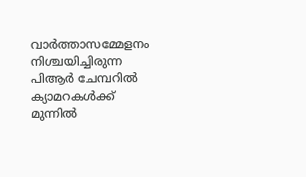വാർത്താസമ്മേളനം നിശ്ചയിച്ചിരുന്ന പിആർ ചേമ്പറിൽ ക്യാമറകൾക്ക് മുന്നിൽ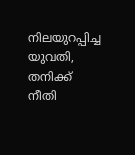നിലയുറപ്പിച്ച യുവതി, തനിക്ക് നീതി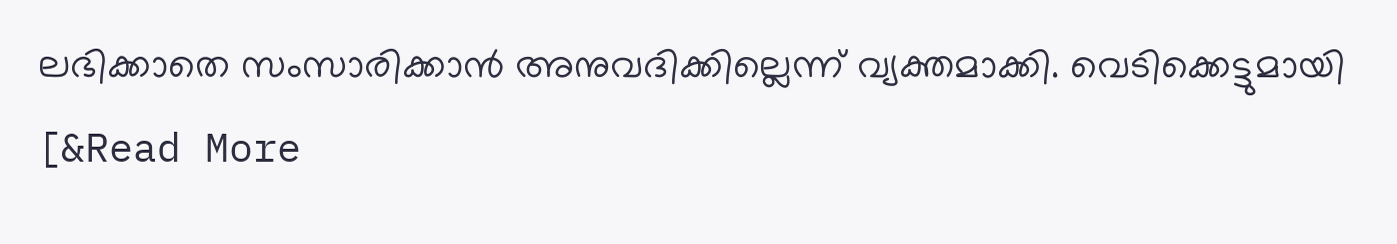ലഭിക്കാതെ സംസാരിക്കാൻ അനുവദിക്കില്ലെന്ന് വ്യക്തമാക്കി. വെടിക്കെട്ടുമായി [&Read More